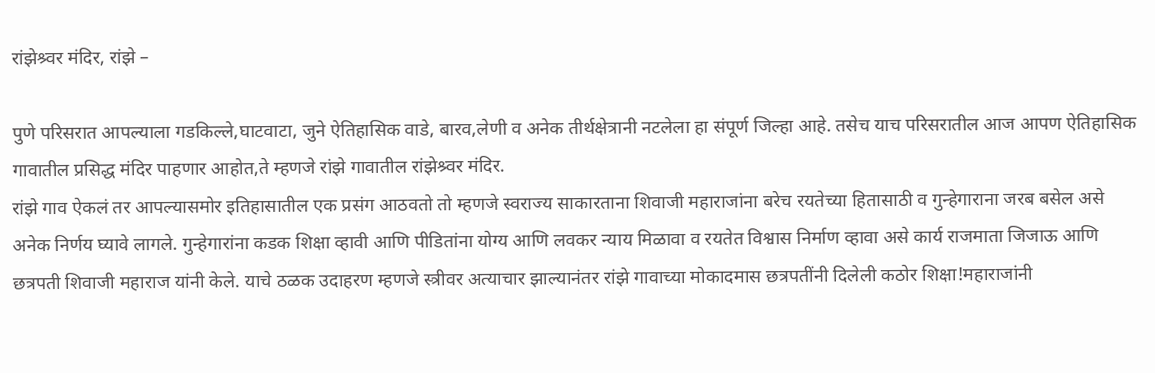रांझेश्र्वर मंदिर, रांझे –

पुणे परिसरात आपल्याला गडकिल्ले,घाटवाटा, जुने ऐतिहासिक वाडे, बारव,लेणी व अनेक तीर्थक्षेत्रानी नटलेला हा संपूर्ण जिल्हा आहे. तसेच याच परिसरातील आज आपण ऐतिहासिक गावातील प्रसिद्ध मंदिर पाहणार आहोत,ते म्हणजे रांझे गावातील रांझेश्र्वर मंदिर.
रांझे गाव ऐकलं तर आपल्यासमोर इतिहासातील एक प्रसंग आठवतो तो म्हणजे स्वराज्य साकारताना शिवाजी महाराजांना बरेच रयतेच्या हितासाठी व गुन्हेगाराना जरब बसेल असे अनेक निर्णय घ्यावे लागले. गुन्हेगारांना कडक शिक्षा व्हावी आणि पीडितांना योग्य आणि लवकर न्याय मिळावा व रयतेत विश्वास निर्माण व्हावा असे कार्य राजमाता जिजाऊ आणि छत्रपती शिवाजी महाराज यांनी केले. याचे ठळक उदाहरण म्हणजे स्त्रीवर अत्याचार झाल्यानंतर रांझे गावाच्या मोकादमास छत्रपतींनी दिलेली कठोर शिक्षा!महाराजांनी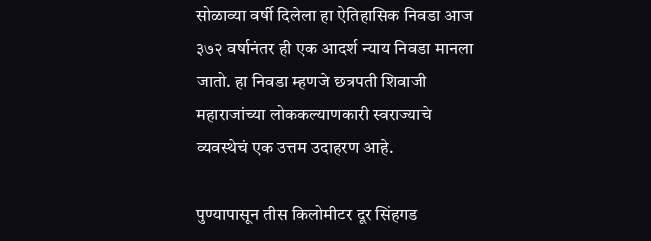सोळाव्या वर्षी दिलेला हा ऐतिहासिक निवडा आज ३७२ वर्षानंतर ही एक आदर्श न्याय निवडा मानला जातो. हा निवडा म्हणजे छत्रपती शिवाजी महाराजांच्या लोककल्याणकारी स्वराज्याचे व्यवस्थेचं एक उत्तम उदाहरण आहे.

पुण्यापासून तीस किलोमीटर दूर सिंहगड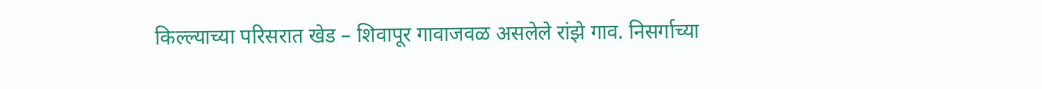किल्ल्याच्या परिसरात खेड – शिवापूर गावाजवळ असलेले रांझे गाव. निसर्गाच्या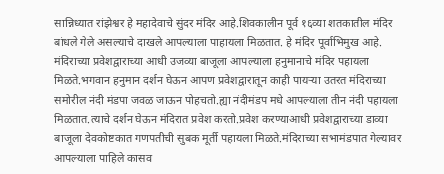सान्निध्यात रांझेश्वर हे महादेवाचे सुंदर मंदिर आहे.शिवकालीन पूर्व १६व्या शतकातील मंदिर बांधले गेले असल्याचे दाखले आपल्याला पाहायला मिळतात. हे मंदिर पूर्वाभिमुख आहे. मंदिराच्या प्रवेशद्वाराच्या आधी उजव्या बाजूला आपल्याला हनुमानाचे मंदिर पहायला मिळते.भगवान हनुमान दर्शन घेऊन आपण प्रवेशद्वारातून काही पायऱ्या उतरत मंदिराच्या समोरील नंदी मंडपा जवळ जाऊन पोहचतो.ह्या नंदीमंडप मधे आपल्याला तीन नंदी पहायला मिळतात.त्याचे दर्शन घेऊन मंदिरात प्रवेश करतो.प्रवेश करण्याआधी प्रवेशद्वाराच्या डाव्या बाजूला देवकोष्टकात गणपतीची सुबक मूर्ती पहायला मिळते.मंदिराच्या सभामंडपात गेल्यावर आपल्याला पाहिले कासव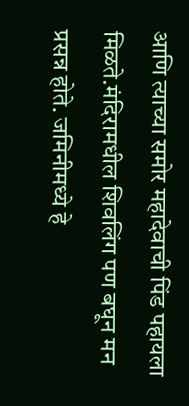आणि त्याच्या समोर महादेवाची पिंड पहायला मिळते.मंदिरामधील शिवलिंग पण बघून मन प्रसन्न होते. जमिनीमध्ये हे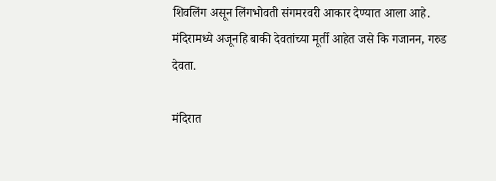शिवलिंग असून लिंगभोवती संगमरवरी आकार देण्यात आला आहे.
मंदिरामध्ये अजूनहि बाकी देवतांच्या मूर्ती आहेत जसे कि गजानन, गरुड देवता.

मंदिरात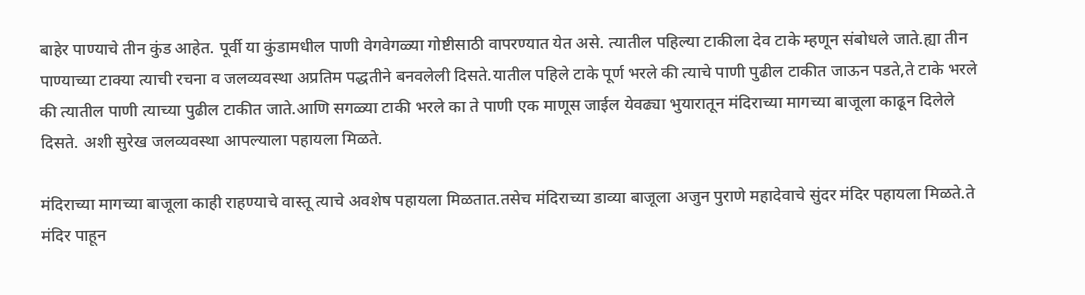बाहेर पाण्याचे तीन कुंड आहेत. पूर्वी या कुंडामधील पाणी वेगवेगळ्या गोष्टीसाठी वापरण्यात येत असे. त्यातील पहिल्या टाकीला देव टाके म्हणून संबोधले जाते.ह्या तीन पाण्याच्या टाक्या त्याची रचना व जलव्यवस्था अप्रतिम पद्धतीने बनवलेली दिसते.यातील पहिले टाके पूर्ण भरले की त्याचे पाणी पुढील टाकीत जाऊन पडते,ते टाके भरले की त्यातील पाणी त्याच्या पुढील टाकीत जाते.आणि सगळ्या टाकी भरले का ते पाणी एक माणूस जाईल येवढ्या भुयारातून मंदिराच्या मागच्या बाजूला काढून दिलेले दिसते. अशी सुरेख जलव्यवस्था आपल्याला पहायला मिळते.

मंदिराच्या मागच्या बाजूला काही राहण्याचे वास्तू त्याचे अवशेष पहायला मिळतात.तसेच मंदिराच्या डाव्या बाजूला अजुन पुराणे महादेवाचे सुंदर मंदिर पहायला मिळते.ते मंदिर पाहून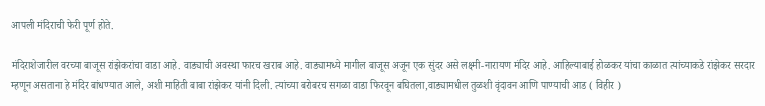आपली मंदिराची फेरी पूर्ण होते.

मंदिराशेजारील वरच्या बाजूस रांझेकरांचा वाडा आहे. वाड्याची अवस्था फारच खराब आहे. वाड्यामध्ये मागील बाजूस अजून एक सुंदर असे लक्ष्मी-नारायण मंदिर आहे. आहिल्याबाई होळकर यांचा काळात त्यांच्याकडे रांझेकर सरदार म्हणून असताना हे मंदिर बांधण्यात आले, अशी माहिती बाबा रांझेकर यांनी दिली. त्यांच्या बरोबरच सगळा वाडा फिरवून बघितला,वाड्यामधील तुळशी वृंदावन आणि पाण्याची आड ( विहीर )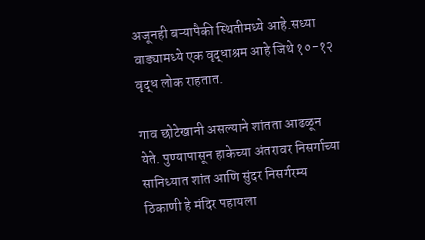अजूनही बऱ्यापैकी स्थितीमध्ये आहे.सध्या वाड्यामध्ये एक वृद्धाश्रम आहे जिथे १०-१२ वृद्ध लोक राहतात.

गाव छोटेखानी असल्याने शांतता आढळून येते. पुण्यापासून हाकेच्या अंतरावर निसर्गाच्या सानिध्यात शांत आणि सुंदर निसर्गरम्य ठिकाणी हे मंदिर पहायला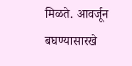मिळते. आवर्जून बघण्यासारखे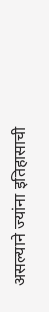असल्याने ज्यांना इतिहासाची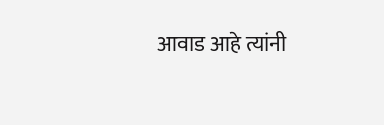आवाड आहे त्यांनी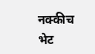नक्कीच भेट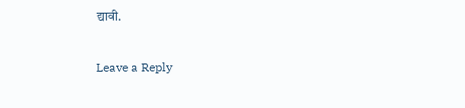द्यावी.

Leave a Reply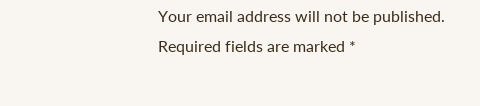Your email address will not be published. Required fields are marked *